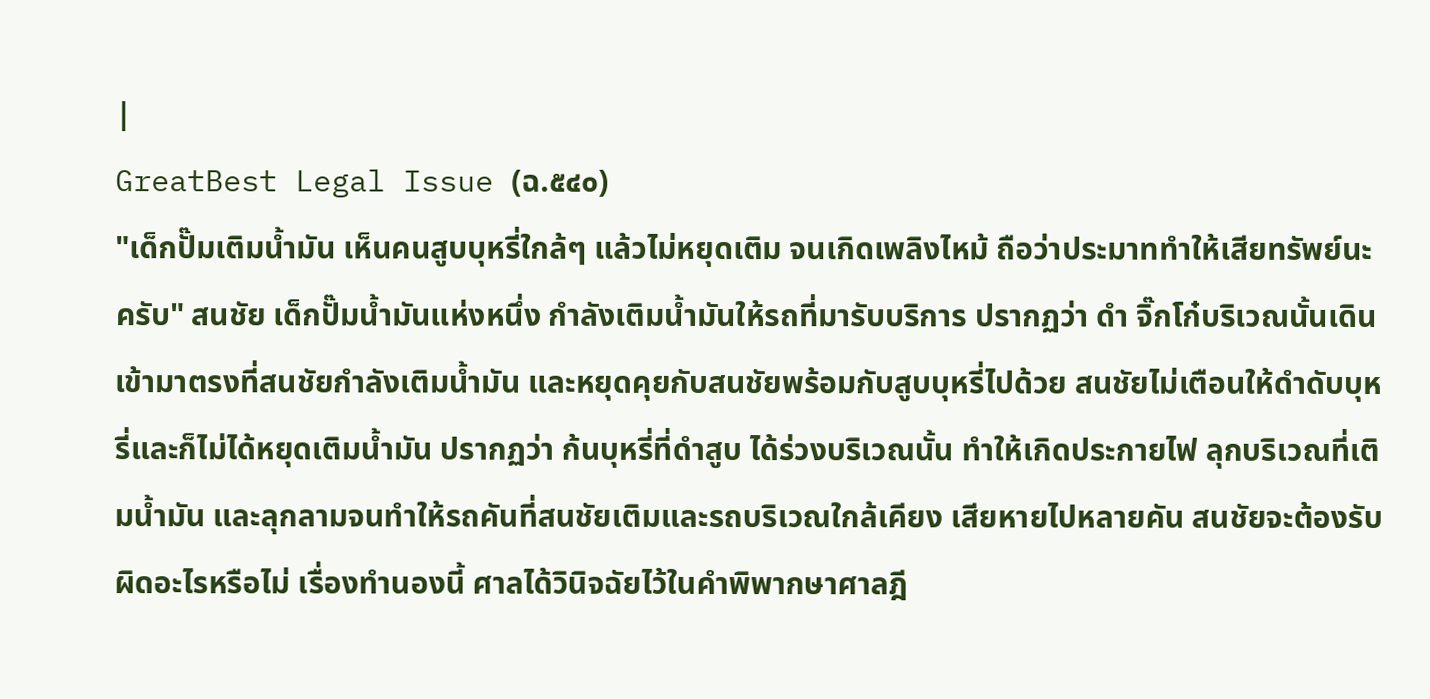|
GreatBest Legal Issue (ฉ.๕๔๐)
"เด็กปั๊มเติมน้ำมัน เห็นคนสูบบุหรี่ใกล้ๆ แล้วไม่หยุดเติม จนเกิดเพลิงไหม้ ถือว่าประมาททำให้เสียทรัพย์นะครับ" สนชัย เด็กปั๊มน้ำมันแห่งหนึ่ง กำลังเติมน้ำมันให้รถที่มารับบริการ ปรากฏว่า ดำ จิ๊กโก๋บริเวณนั้นเดินเข้ามาตรงที่สนชัยกำลังเติมน้ำมัน และหยุดคุยกับสนชัยพร้อมกับสูบบุหรี่ไปด้วย สนชัยไม่เตือนให้ดำดับบุหรี่และก็ไม่ได้หยุดเติมน้ำมัน ปรากฏว่า ก้นบุหรี่ที่ดำสูบ ได้ร่วงบริเวณนั้น ทำให้เกิดประกายไฟ ลุกบริเวณที่เติมน้ำมัน และลุกลามจนทำให้รถคันที่สนชัยเติมและรถบริเวณใกล้เคียง เสียหายไปหลายคัน สนชัยจะต้องรับผิดอะไรหรือไม่ เรื่องทำนองนี้ ศาลได้วินิจฉัยไว้ในคำพิพากษาศาลฎี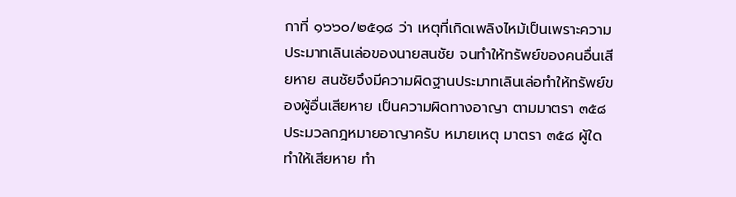กาที่ ๑๖๖๐/๒๕๑๘ ว่า เหตุที่เกิดเพลิงไหม้เป็นเพราะความประมาทเลินเล่อของนายสนชัย จนทำให้ทรัพย์ของคนอื่นเสียหาย สนชัยจึงมีความผิดฐานประมาทเลินเล่อทำให้ทรัพย์ของผู้อื่นเสียหาย เป็นความผิดทางอาญา ตามมาตรา ๓๕๘ ประมวลกฎหมายอาญาครับ หมายเหตุ มาตรา ๓๕๘ ผู้ใดทำให้เสียหาย ทำ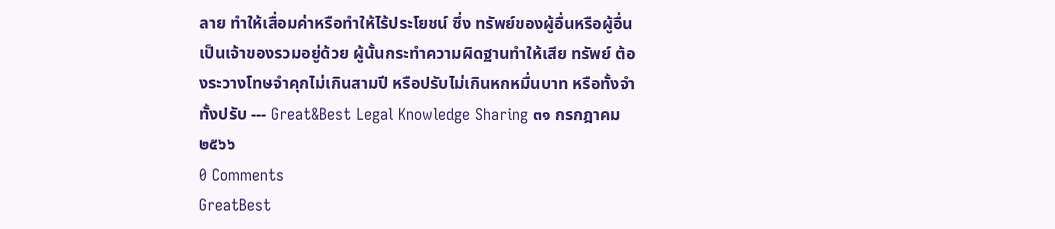ลาย ทำให้เสื่อมค่าหรือทำให้ไร้ประโยชน์ ซึ่ง ทรัพย์ของผู้อื่นหรือผู้อื่นเป็นเจ้าของรวมอยู่ด้วย ผู้นั้นกระทำความผิดฐานทำให้เสีย ทรัพย์ ต้องระวางโทษจำคุกไม่เกินสามปี หรือปรับไม่เกินหกหมื่นบาท หรือทั้งจำทั้งปรับ --- Great&Best Legal Knowledge Sharing ๓๑ กรกฎาคม ๒๕๖๖
0 Comments
GreatBest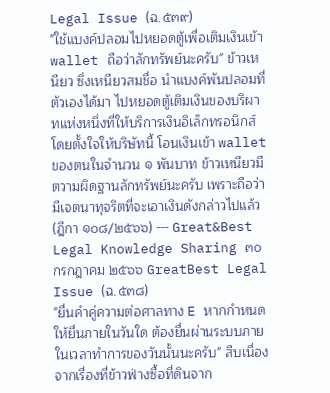Legal Issue (ฉ.๕๓๙)
"ใช้แบงค์ปลอมไปหยอดตู้เพื่อเติมเงินเข้า wallet ถือว่าลักทรัพย์นะครับ" ข้าวเหนียว ซึ่งเหนียวสมชื่อ นำแบงค์พันปลอมที่ตัวเองได้มา ไปหยอดตู้เติมเงินของบริผาทแห่งหนึ่งที่ให้บริการเงินอิเล็กทรอนิกส์ โดยตั้งใจให้บริษัทนี้ โอนเงินเข้า wallet ของตนในจำนวน ๑ พันบาท ข้าวเหนียวมีตวามผิดฐานลักทรัพย์นะครับ เพราะถือว่ามีเจตนาทุจริตที่จะเอาเงินดังกล่าวไปแล้ว (ฎีกา ๑๐๘/๒๕๖๖) --- Great&Best Legal Knowledge Sharing ๓๐ กรกฎาคม ๒๕๖๖ GreatBest Legal Issue (ฉ.๕๓๘)
"ยื่นคำคู่ความต่อศาลทาง E หากกำหนดให้ยื่นภายในวันใด ต้องยื่นผ่านระบบภายในเวลาทำการของวันนั้นนะครับ" สืบเนื่องจากเรื่องที่ข้าวฟ่างซื้อที่ดินจาก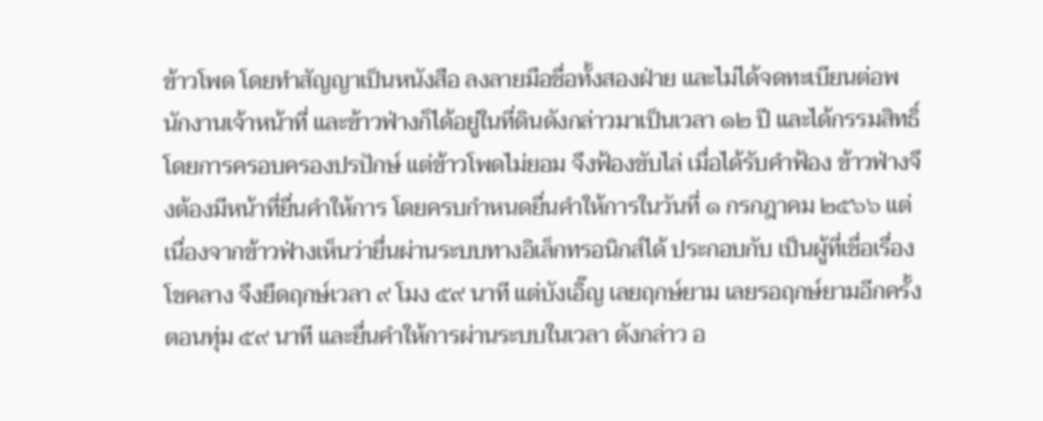ข้าวโพด โดยทำสัญญาเป็นหนังสือ ลงลายมือชื่อทั้งสองฝ่าย และไม่ได้จดทะเบียนต่อพนักงานเจ้าหน้าที่ และข้าวฟ่างก็ได้อยู่ในที่ดินดังกล่าวมาเป็นเวลา ๑๒ ปี และได้กรรมสิทธิ์โดยการครอบครองปรปักษ์ แต่ข้าวโพดไม่ยอม จึงฟ้องขับไล่ เมื่อได้รับคำฟ้อง ข้าวฟ่างจึงต้องมีหน้าที่ยื่นคำให้การ โดยครบกำหนดยื่นคำให้การในวันที่ ๑ กรกฎาคม ๒๕๖๖ แต่เนื่องจากข้าวฟ่างเห็นว่ายื่นผ่านระบบทางอิเล็กทรอนิกส์ได้ ประกอบกับ เป็นผู้ที่เชื่อเรื่องโชคลาง จึงยึดฤกษ์เวลา ๙ โมง ๕๙ นาที แต่บังเอิ๊ญ เลยฤกษ์ยาม เลยรอฤกษ์ยามอีกครั้งตอนทุ่ม ๕๙ นาที และยื่นคำให้การผ่านระบบในเวลา ดังกล่าว อ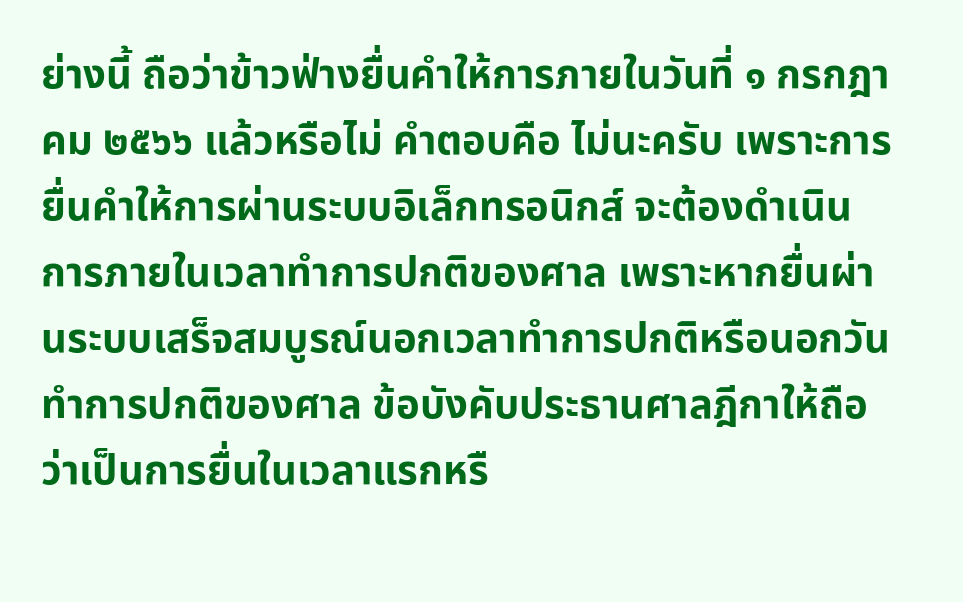ย่างนี้ ถือว่าข้าวฟ่างยื่นคำให้การภายในวันที่ ๑ กรกฎาคม ๒๕๖๖ แล้วหรือไม่ คำตอบคือ ไม่นะครับ เพราะการยื่นคำให้การผ่านระบบอิเล็กทรอนิกส์ จะต้องดำเนินการภายในเวลาทำการปกติของศาล เพราะหากยื่นผ่านระบบเสร็จสมบูรณ์นอกเวลาทําการปกติหรือนอกวันทําการปกติของศาล ข้อบังคับประธานศาลฎีกาให้ถือว่าเป็นการยื่นในเวลาแรกหรื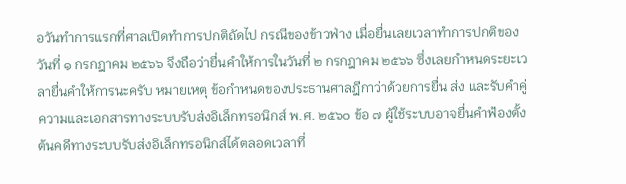อวันทําการแรกที่ศาลเปิดทําการปกติถัดไป กรณีของข้าวฟ่าง เมื่อยื่นเลยเวลาทำการปกติของวันที่ ๑ กรกฎาคม ๒๕๖๖ จึงถือว่ายื่นคำให้การในวันที่ ๒ กรกฎาคม ๒๕๖๖ ซึ่งเลยกำหนดระยะเวลายื่นคำให้การนะครับ หมายเหตุ ข้อกําหนดของประธานศาลฎีกาว่าด้วยการยื่น ส่ง และรับคําคู่ความและเอกสารทางระบบรับส่งอิเล็กทรอนิกส์ พ.ศ. ๒๕๖๐ ข้อ ๗ ผู้ใช้ระบบอาจยื่นคําฟ้องตั้งต้นคดีทางระบบรับส่งอิเล็กทรอนิกส์ได้ตลอดเวลาที่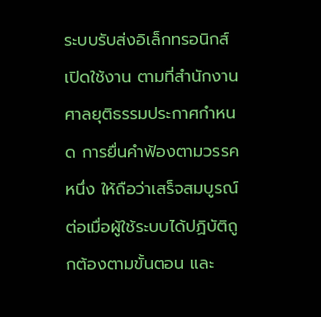ระบบรับส่งอิเล็กทรอนิกส์เปิดใช้งาน ตามที่สํานักงานศาลยุติธรรมประกาศกําหนด การยื่นคําฟ้องตามวรรคหนึ่ง ให้ถือว่าเสร็จสมบูรณ์ต่อเมื่อผู้ใช้ระบบได้ปฏิบัติถูกต้องตามขั้นตอน และ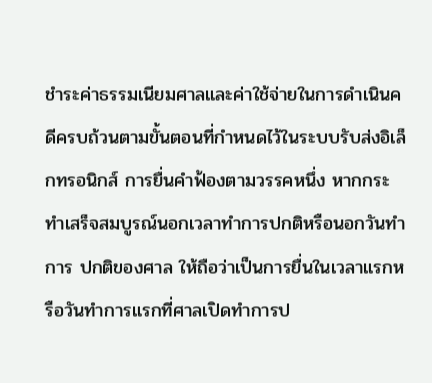ชําระค่าธรรมเนียมศาลและค่าใช้จ่ายในการดําเนินคดีครบถ้วนตามขั้นตอนที่กําหนดไว้ในระบบรับส่งอิเล็กทรอนิกส์ การยื่นคําฟ้องตามวรรคหนึ่ง หากกระทําเสร็จสมบูรณ์นอกเวลาทําการปกติหรือนอกวันทําการ ปกติของศาล ให้ถือว่าเป็นการยื่นในเวลาแรกหรือวันทําการแรกที่ศาลเปิดทําการป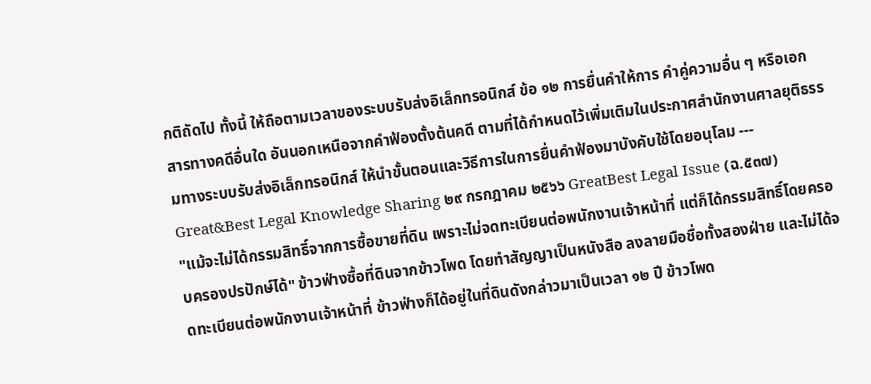กติถัดไป ทั้งนี้ ให้ถือตามเวลาของระบบรับส่งอิเล็กทรอนิกส์ ข้อ ๑๒ การยื่นคําให้การ คําคู่ความอื่น ๆ หรือเอกสารทางคดีอื่นใด อันนอกเหนือจากคําฟ้องตั้งต้นคดี ตามที่ได้กําหนดไว้เพิ่มเติมในประกาศสํานักงานศาลยุติธรรมทางระบบรับส่งอิเล็กทรอนิกส์ ให้นําขั้นตอนและวิธีการในการยื่นคําฟ้องมาบังคับใช้โดยอนุโลม --- Great&Best Legal Knowledge Sharing ๒๙ กรกฎาคม ๒๕๖๖ GreatBest Legal Issue (ฉ.๕๓๗)
"แม้จะไม่ได้กรรมสิทธิ์จากการซื้อขายที่ดิน เพราะไม่จดทะเบียนต่อพนักงานเจ้าหน้าที่ แต่ก็ได้กรรมสิทธิ์โดยครอบครองปรปักษ์ได้" ข้าวฟ่างซื้อที่ดินจากข้าวโพด โดยทำสัญญาเป็นหนังสือ ลงลายมือชื่อทั้งสองฝ่าย และไม่ได้จดทะเบียนต่อพนักงานเจ้าหน้าที่ ข้าวฟ่างก็ได้อยู่ในที่ดินดังกล่าวมาเป็นเวลา ๑๒ ปี ข้าวโพด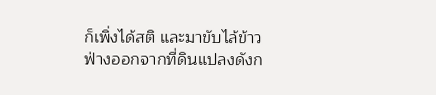ก็เพิ่งได้สติ และมาขับไล้ข้าวฟ่างออกจากที่ดินแปลงดังก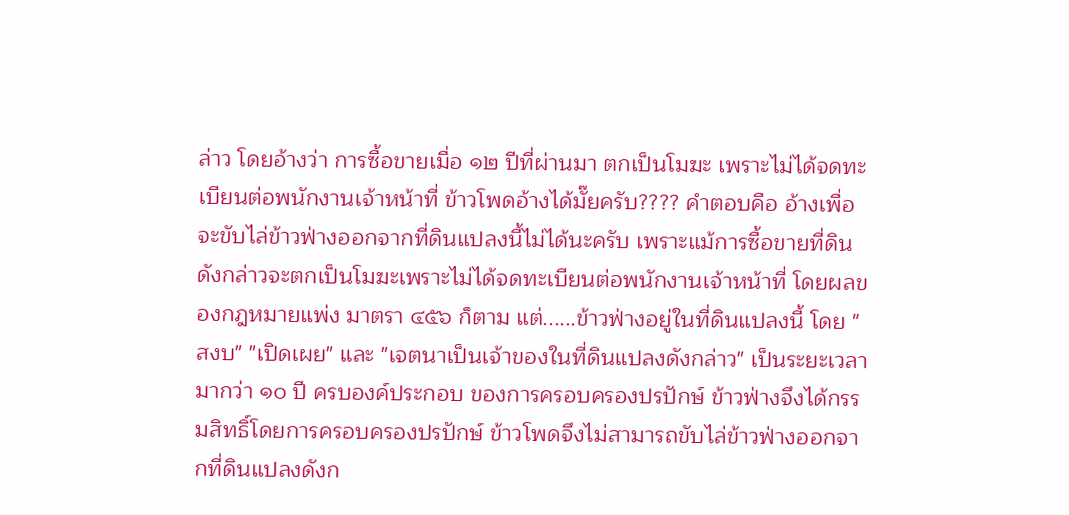ล่าว โดยอ้างว่า การซื้อขายเมื่อ ๑๒ ปีที่ผ่านมา ตกเป็นโมฆะ เพราะไม่ได้จดทะเบียนต่อพนักงานเจ้าหน้าที่ ข้าวโพดอ้างได้มั๊ยครับ???? คำตอบคือ อ้างเพื่อจะขับไล่ข้าวฟ่างออกจากที่ดินแปลงนี้ไม่ได้นะครับ เพราะแม้การซื้อขายที่ดินดังกล่าวจะตกเป็นโมฆะเพราะไม่ได้จดทะเบียนต่อพนักงานเจ้าหน้าที่ โดยผลของกฎหมายแพ่ง มาตรา ๔๕๖ ก็ตาม แต่......ข้าวฟ่างอยู่ในที่ดินแปลงนี้ โดย "สงบ" "เปิดเผย" และ "เจตนาเป็นเจ้าของในที่ดินแปลงดังกล่าว" เป็นระยะเวลามากว่า ๑๐ ปี ครบองค์ประกอบ ของการครอบครองปรปักษ์ ข้าวฟ่างจึงได้กรรมสิทธิ์โดยการครอบครองปรปักษ์ ข้าวโพดจึงไม่สามารถขับไล่ข้าวฟ่างออกจากที่ดินแปลงดังก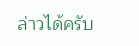ล่าวได้ครับ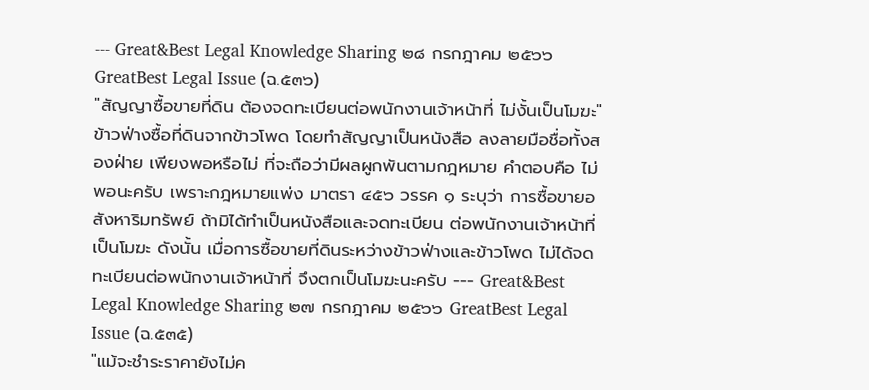--- Great&Best Legal Knowledge Sharing ๒๘ กรกฎาคม ๒๕๖๖ GreatBest Legal Issue (ฉ.๕๓๖)
"สัญญาซื้อขายที่ดิน ต้องจดทะเบียนต่อพนักงานเจ้าหน้าที่ ไม่งั้นเป็นโมฆะ" ข้าวฟ่างซื้อที่ดินจากข้าวโพด โดยทำสัญญาเป็นหนังสือ ลงลายมือชื่อทั้งสองฝ่าย เพียงพอหรือไม่ ที่จะถือว่ามีผลผูกพันตามกฎหมาย คำตอบคือ ไม่พอนะครับ เพราะกฎหมายแพ่ง มาตรา ๔๕๖ วรรค ๑ ระบุว่า การซื้อขายอสังหาริมทรัพย์ ถ้ามิได้ทำเป็นหนังสือและจดทะเบียน ต่อพนักงานเจ้าหน้าที่เป็นโมฆะ ดังนั้น เมื่อการซื้อขายที่ดินระหว่างข้าวฟ่างและข้าวโพด ไม่ได้จดทะเบียนต่อพนักงานเจ้าหน้าที่ จึงตกเป็นโมฆะนะครับ --- Great&Best Legal Knowledge Sharing ๒๗ กรกฎาคม ๒๕๖๖ GreatBest Legal Issue (ฉ.๕๓๕)
"แม้จะชำระราคายังไม่ค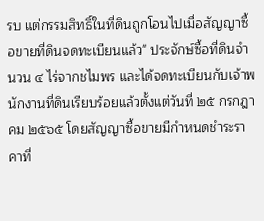รบ แต่กรรมสิทธิ์ในที่ดินถูกโอนไปเมื่อสัญญาซื้อขายที่ดินจดทะเบียนแล้ว" ประจักษ์ซื้อที่ดินจำนวน ๔ ไร่จากชไมพร และได้จดทะเบียนกับเจ้าพนักงานที่ดินเรียบร้อยแล้วตั้งแต่วันที่ ๒๕ กรกฎาคม ๒๕๖๕ โดยสัญญาซื้อขายมีกำหนดชำระราคาที่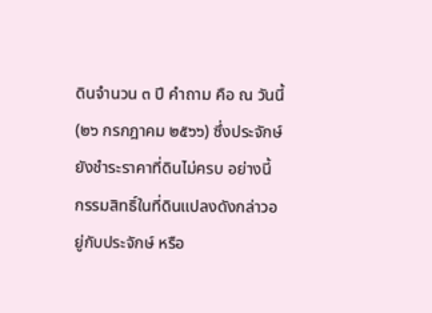ดินจำนวน ๓ ปี คำถาม คือ ณ วันนี้ (๒๖ กรกฎาคม ๒๕๖๖) ซึ่งประจักษ์ยังชำระราคาที่ดินไม่ครบ อย่างนี้ กรรมสิทธิ์ในที่ดินแปลงดังกล่าวอยู่กับประจักษ์ หรือ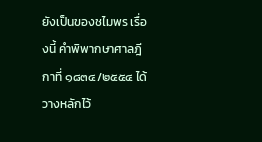ยังเป็นของชไมพร เรื่องนี้ คำพิพากษาศาลฎีกาที่ ๑๘๓๔/๒๕๕๔ ได้วางหลักไว้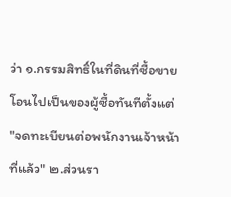ว่า ๑.กรรมสิทธิ์ในที่ดินที่ซื้อขาย โอนไปเป็นของผู้ซื้อทันทีตั้งแต่ "จดทะเบียนต่อพนักงานเจ้าหน้าที่แล้ว" ๒.ส่วนรา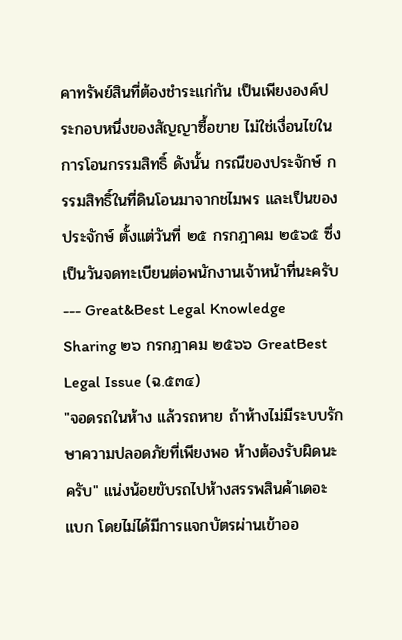คาทรัพย์สินที่ต้องชำระแก่กัน เป็นเพียงองค์ประกอบหนึ่งของสัญญาซื้อขาย ไม่ใช่เงื่อนไขในการโอนกรรมสิทธิ์ ดังนั้น กรณีของประจักษ์ กรรมสิทธิ์ในที่ดินโอนมาจากชไมพร และเป็นของประจักษ์ ตั้งแต่วันที่ ๒๕ กรกฎาคม ๒๕๖๕ ซึ่งเป็นวันจดทะเบียนต่อพนักงานเจ้าหน้าที่นะครับ --- Great&Best Legal Knowledge Sharing ๒๖ กรกฎาคม ๒๕๖๖ GreatBest Legal Issue (ฉ.๕๓๔)
"จอดรถในห้าง แล้วรถหาย ถ้าห้างไม่มีระบบรักษาความปลอดภัยที่เพียงพอ ห้างต้องรับผิดนะครับ" แน่งน้อยขับรถไปห้างสรรพสินค้าเดอะแบก โดยไม่ได้มีการแจกบัตรผ่านเข้าออ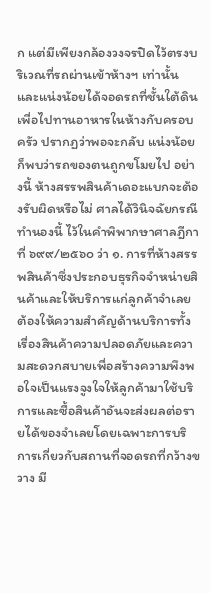ก แต่มีเพียงกล้องวงจรปิดไว้ตรงบริเวณที่รถผ่านเข้าห้างฯ เท่านั้น และแน่งน้อยได้จอดรถที่ชั้นใต้ดิน เพื่อไปทานอาหารในห้างกับครอบครัว ปรากฏว่าพอจะกลับ แน่งน้อยก็พบว่ารถของตนถูกขโมยไป อย่างนี้ ห้างสรรพสินค้าเดอะแบกจะต้องรับผิดหรือไม่ ศาลได้วินิจฉัยกรณีทำนองนี้ ไว้ในคำพิพากษาศาลฎีกาที่ ๖๙๙/๒๕๖๐ ว่า ๑. การที่ห้างสรรพสินค้าซึ่งประกอบธุรกิจจำหน่ายสินค้าและให้บริการแก่ลูกค้าจำเลยต้องให้ความสำคัญด้านบริการทั้งเรื่องสินค้าความปลอดภัยและความสะดวกสบายเพื่อสร้างความพึงพอใจเป็นแรงจูงใจให้ลูกค้ามาใช้บริการและซื้อสินค้าอันจะส่งผลต่อรายได้ของจำเลยโดยเฉพาะการบริการเกี่ยวกับสถานที่จอดรถที่กว้างขวาง มี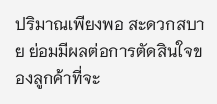ปริมาณเพียงพอ สะดวกสบาย ย่อมมีผลต่อการตัดสินใจของลูกค้าที่จะ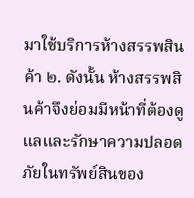มาใช้บริการห้างสรรพสินค้า ๒. ดังนั้น ห้างสรรพสินค้าจึงย่อมมีหน้าที่ต้องดูแลและรักษาความปลอดภัยในทรัพย์สินของ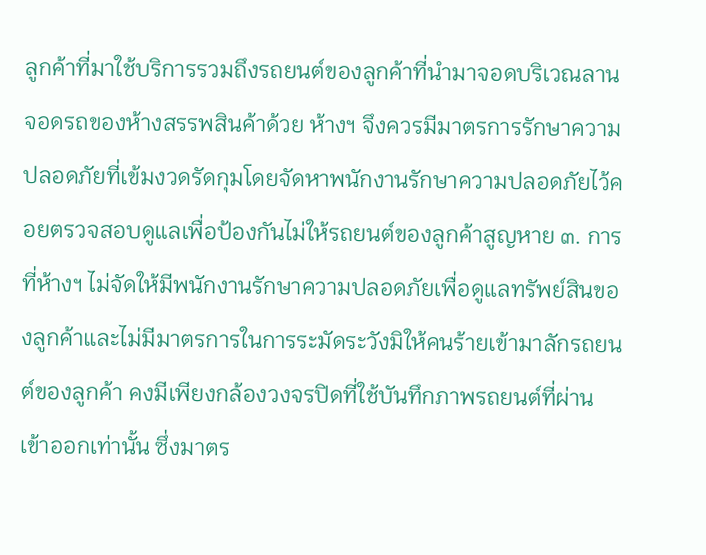ลูกค้าที่มาใช้บริการรวมถึงรถยนต์ของลูกค้าที่นำมาจอดบริเวณลานจอดรถของห้างสรรพสินค้าด้วย ห้างฯ จึงควรมีมาตรการรักษาความปลอดภัยที่เข้มงวดรัดกุมโดยจัดหาพนักงานรักษาความปลอดภัยไว้คอยตรวจสอบดูแลเพื่อป้องกันไม่ให้รถยนต์ของลูกค้าสูญหาย ๓. การที่ห้างฯ ไม่จัดให้มีพนักงานรักษาความปลอดภัยเพื่อดูแลทรัพย์สินของลูกค้าและไม่มีมาตรการในการระมัดระวังมิให้คนร้ายเข้ามาลักรถยนต์ของลูกค้า คงมีเพียงกล้องวงจรปิดที่ใช้บันทึกภาพรถยนต์ที่ผ่านเข้าออกเท่านั้น ซึ่งมาตร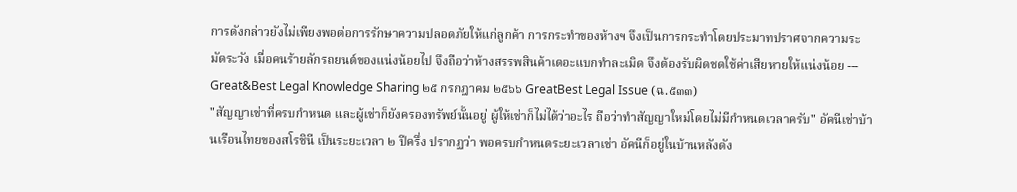การดังกล่าวยังไม่เพียงพอต่อการรักษาความปลอดภัยให้แก่ลูกค้า การกระทำของห้างฯ จึงเป็นการกระทำโดยประมาทปราศจากความระมัดระวัง เมื่อคนร้ายลักรถยนต์ของแน่งน้อยไป จึงถือว่าห้างสรรพสินค้าเดอะแบกทำละเมิด จึงต้องรับผิดชดใช้ค่าเสียหายให้แน่งน้อย --- Great&Best Legal Knowledge Sharing ๒๕ กรกฎาคม ๒๕๖๖ GreatBest Legal Issue (ฉ.๕๓๓)
"สัญญาเช่าที่ครบกำหนด และผู้เช่าก็ยังครองทรัพย์นั้นอยู่ ผู้ให้เช่าก็ไม่ได้ว่าอะไร ถือว่าทำสัญญาใหม่โดยไม่มีกำหนดเวลาครับ" อัคนีเช่าบ้านเรือนไทยของสโรชินี เป็นระยะเวลา ๒ ปีครึ่ง ปรากฏว่า พอครบกำหนดระยะเวลาเช่า อัคนีก็อยู่ในบ้านหลังดัง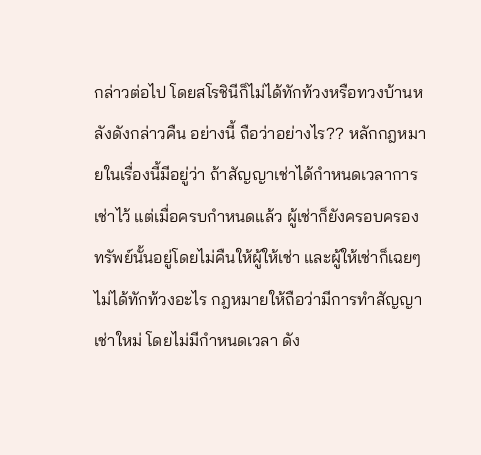กล่าวต่อไป โดยสโรชินีก็ไม่ได้ทักท้วงหรือทวงบ้านหลังดังกล่าวคืน อย่างนี้ ถือว่าอย่างไร?? หลักกฎหมายในเรื่องนี้มีอยู่ว่า ถ้าสัญญาเช่าได้กำหนดเวลาการเช่าไว้ แต่เมื่อครบกำหนดแล้ว ผู้เช่าก็ยังครอบครองทรัพย์นั้นอยู่โดยไม่คืนให้ผู้ให้เช่า และผู้ให้เช่าก็เฉยๆ ไม่ได้ทักท้วงอะไร กฎหมายให้ถือว่ามีการทำสัญญาเช่าใหม่ โดยไม่มีกำหนดเวลา ดัง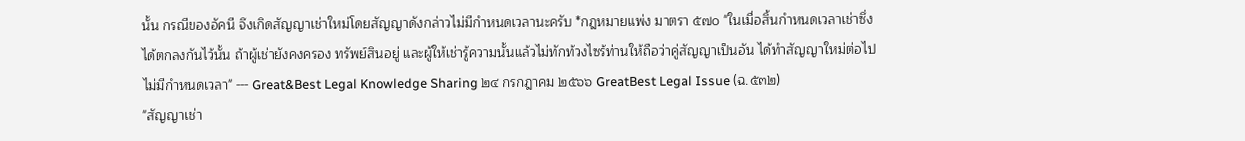นั้น กรณีของอัคนี จึงเกิดสัญญาเช่าใหม่โดยสัญญาดังกล่าวไม่มีกำหนดเวลานะครับ *กฎหมายแพ่ง มาตรา ๕๗๐ "ในเมื่อสิ้นกำหนดเวลาเช่าซึ่งได้ตกลงกันไว้นั้น ถ้าผู้เช่ายังคงครอง ทรัพย์สินอยู่ และผู้ให้เช่ารู้ความนั้นแล้วไม่ทักท้วงไซร้ท่านให้ถือว่าคู่สัญญาเป็นอัน ได้ทำสัญญาใหม่ต่อไปไม่มีกำหนดเวลา" --- Great&Best Legal Knowledge Sharing ๒๔ กรกฎาคม ๒๕๖๖ GreatBest Legal Issue (ฉ.๕๓๒)
"สัญญาเช่า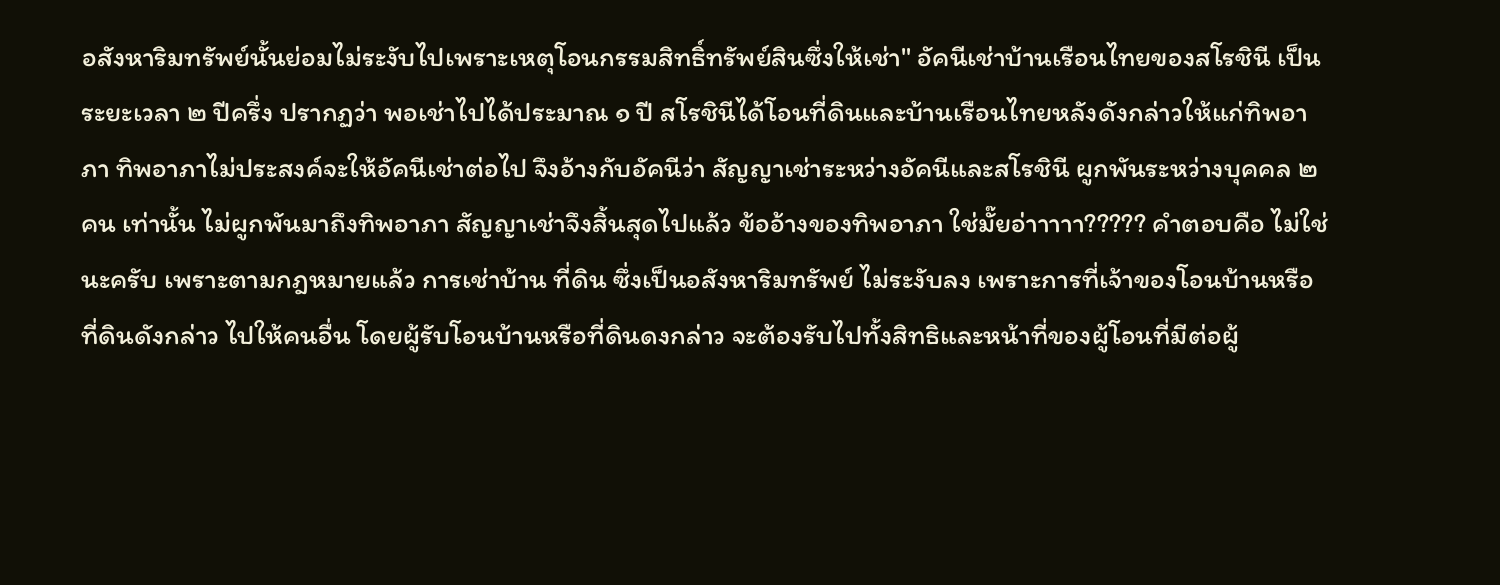อสังหาริมทรัพย์นั้นย่อมไม่ระงับไปเพราะเหตุโอนกรรมสิทธิ์ทรัพย์สินซึ่งให้เช่า" อัคนีเช่าบ้านเรือนไทยของสโรชินี เป็นระยะเวลา ๒ ปีครึ่ง ปรากฏว่า พอเช่าไปได้ประมาณ ๑ ปี สโรชินีได้โอนที่ดินและบ้านเรือนไทยหลังดังกล่าวให้แก่ทิพอาภา ทิพอาภาไม่ประสงค์จะให้อัคนีเช่าต่อไป จึงอ้างกับอัคนีว่า สัญญาเช่าระหว่างอัคนีและสโรชินี ผูกพันระหว่างบุคคล ๒ คน เท่านั้น ไม่ผูกพันมาถึงทิพอาภา สัญญาเช่าจึงสิ้นสุดไปแล้ว ข้ออ้างของทิพอาภา ใช่มั๊ยอ่าาาาา????? คำตอบคือ ไม่ใช่นะครับ เพราะตามกฎหมายแล้ว การเช่าบ้าน ที่ดิน ซึ่งเป็นอสังหาริมทรัพย์ ไม่ระงับลง เพราะการที่เจ้าของโอนบ้านหรือที่ดินดังกล่าว ไปให้คนอื่น โดยผู้รับโอนบ้านหรือที่ดินดงกล่าว จะต้องรับไปทั้งสิทธิและหน้าที่ของผู้โอนที่มีต่อผู้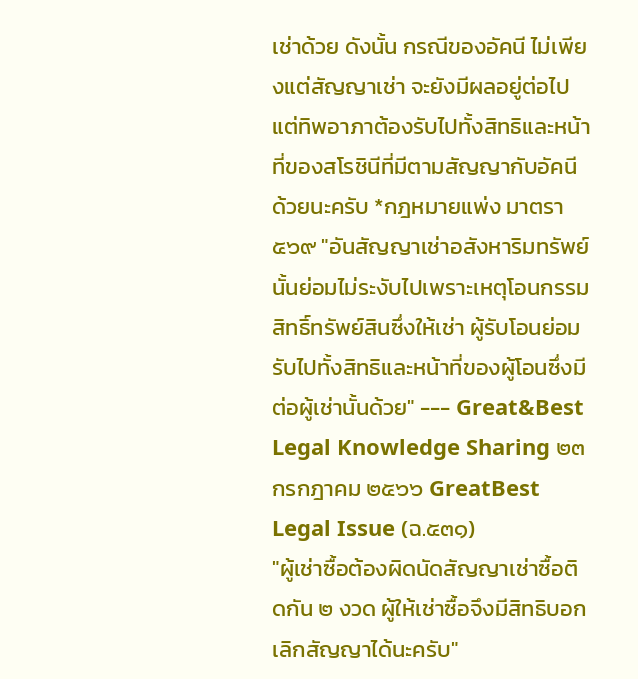เช่าด้วย ดังนั้น กรณีของอัคนี ไม่เพียงแต่สัญญาเช่า จะยังมีผลอยู่ต่อไป แต่ทิพอาภาต้องรับไปทั้งสิทธิและหน้าที่ของสโรชินีที่มีตามสัญญากับอัคนีด้วยนะครับ *กฎหมายแพ่ง มาตรา ๕๖๙ "อันสัญญาเช่าอสังหาริมทรัพย์นั้นย่อมไม่ระงับไปเพราะเหตุโอนกรรมสิทธิ์ทรัพย์สินซึ่งให้เช่า ผู้รับโอนย่อมรับไปทั้งสิทธิและหน้าที่ของผู้โอนซึ่งมีต่อผู้เช่านั้นด้วย" --- Great&Best Legal Knowledge Sharing ๒๓ กรกฎาคม ๒๕๖๖ GreatBest Legal Issue (ฉ.๕๓๑)
"ผู้เช่าซื้อต้องผิดนัดสัญญาเช่าซื้อติดกัน ๒ งวด ผู้ให้เช่าซื้อจึงมีสิทธิบอกเลิกสัญญาได้นะครับ"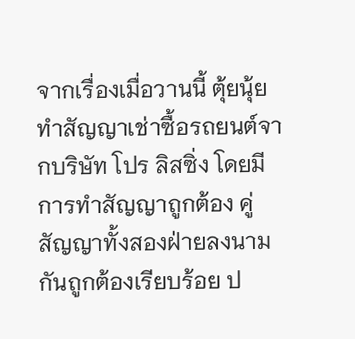จากเรื่องเมื่อวานนี้ ตุ้ยนุ้ยทำสัญญาเช่าซื้อรถยนต์จากบริษัท โปร ลิสซิ่ง โดยมีการทำสัญญาถูกต้อง คู่สัญญาทั้งสองฝ่ายลงนามกันถูกต้องเรียบร้อย ป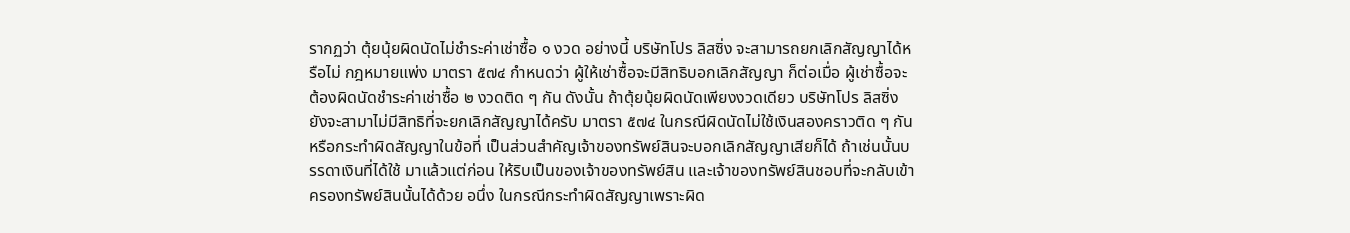รากฏว่า ตุ้ยนุ้ยผิดนัดไม่ชำระค่าเช่าซื้อ ๑ งวด อย่างนี้ บริษัทโปร ลิสซิ่ง จะสามารถยกเลิกสัญญาได้หรือไม่ กฎหมายแพ่ง มาตรา ๕๗๔ กำหนดว่า ผู้ให้เช่าซื้อจะมีสิทธิบอกเลิกสัญญา ก็ต่อเมื่อ ผู้เช่าซื้อจะต้องผิดนัดชำระค่าเช่าซื้อ ๒ งวดติด ๆ กัน ดังนั้น ถ้าตุ้ยนุ้ยผิดนัดเพียงงวดเดียว บริษัทโปร ลิสซิ่ง ยังจะสามาไม่มีสิทธิที่จะยกเลิกสัญญาได้ครับ มาตรา ๕๗๔ ในกรณีผิดนัดไม่ใช้เงินสองคราวติด ๆ กัน หรือกระทำผิดสัญญาในข้อที่ เป็นส่วนสำคัญเจ้าของทรัพย์สินจะบอกเลิกสัญญาเสียก็ได้ ถ้าเช่นนั้นบรรดาเงินที่ได้ใช้ มาแล้วแต่ก่อน ให้ริบเป็นของเจ้าของทรัพย์สิน และเจ้าของทรัพย์สินชอบที่จะกลับเข้า ครองทรัพย์สินนั้นได้ด้วย อนึ่ง ในกรณีกระทำผิดสัญญาเพราะผิด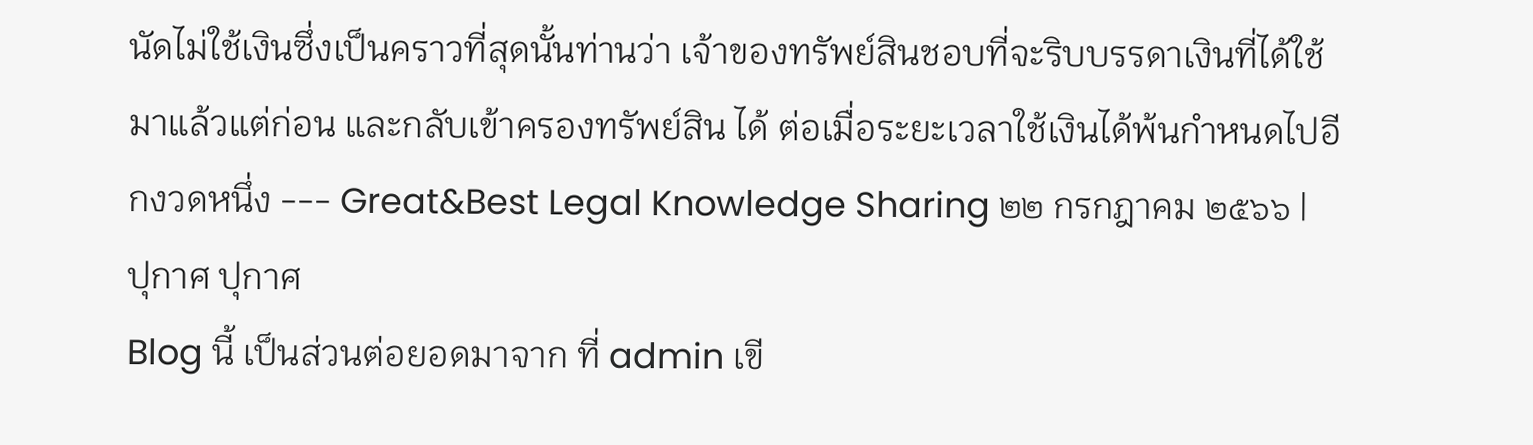นัดไม่ใช้เงินซึ่งเป็นคราวที่สุดนั้นท่านว่า เจ้าของทรัพย์สินชอบที่จะริบบรรดาเงินที่ได้ใช้มาแล้วแต่ก่อน และกลับเข้าครองทรัพย์สิน ได้ ต่อเมื่อระยะเวลาใช้เงินได้พ้นกำหนดไปอีกงวดหนึ่ง --- Great&Best Legal Knowledge Sharing ๒๒ กรกฎาคม ๒๕๖๖ |
ปุกาศ ปุกาศ
Blog นี้ เป็นส่วนต่อยอดมาจาก ที่ admin เขี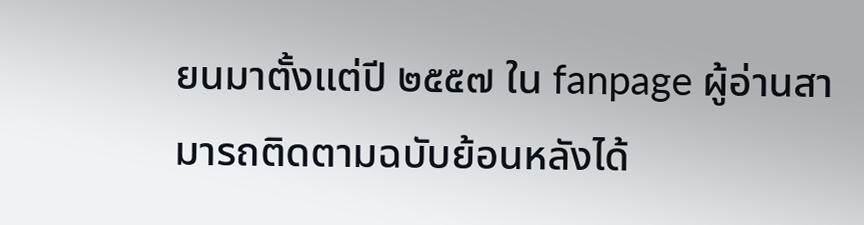ยนมาตั้งแต่ปี ๒๕๕๗ ใน fanpage ผู้อ่านสามารถติดตามฉบับย้อนหลังได้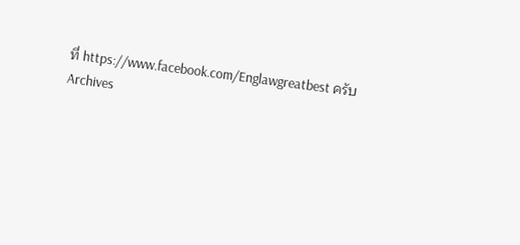ที่ https://www.facebook.com/Englawgreatbest ครับ Archives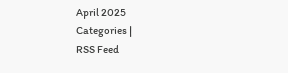April 2025
Categories |
RSS Feed